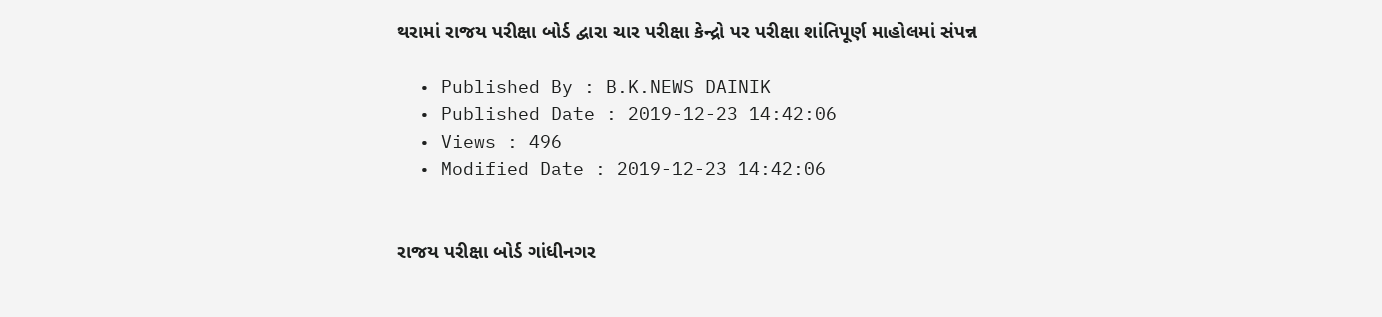થરામાં રાજય પરીક્ષા બોર્ડ દ્વારા ચાર પરીક્ષા કેન્દ્રો પર પરીક્ષા શાંતિપૂર્ણ માહોલમાં સંપન્ન

  • Published By : B.K.NEWS DAINIK
  • Published Date : 2019-12-23 14:42:06
  • Views : 496
  • Modified Date : 2019-12-23 14:42:06


રાજય પરીક્ષા બોર્ડ ગાંધીનગર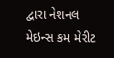દ્વારા નેશનલ મેઇન્સ કમ મેરીટ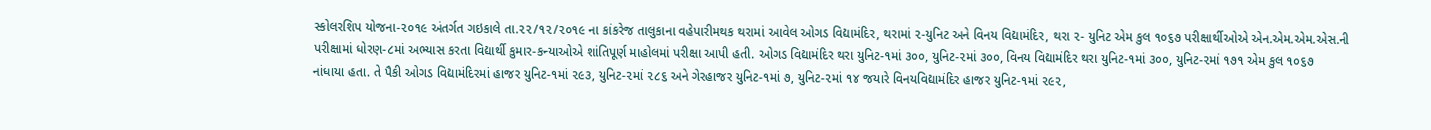સ્કોલરશિપ યોજના-૨૦૧૯ અંતર્ગત ગઇકાલે તા.૨૨/૧૨/૨૦૧૯ ના કાંકરેજ તાલુકાના વહેપારીમથક થરામાં આવેલ ઓગડ વિદ્યામંદિર, થરામાં ૨-યુનિટ અને વિનય વિદ્યામંદિર, થરા ૨- યુનિટ એમ કુલ ૧૦૬૭ પરીક્ષાર્થીઓએ એન.એમ.એમ.એસ.ની પરીક્ષામાં ધોરણ-૮માં અભ્યાસ કરતા વિદ્યાર્થી કુમાર-કન્યાઓએ શાંતિપૂર્ણ માહોલમાં પરીક્ષા આપી હતી. ઓગડ વિદ્યામંદિર થરા યુનિટ-૧માં ૩૦૦, યુનિટ-૨માં ૩૦૦, વિનય વિદ્યામંદિર થરા યુનિટ-૧માં ૩૦૦, યુનિટ-૨માં ૧૭૧ એમ કુલ ૧૦૬૭  નાંધાયા હતા. તે પૈકી ઓગડ વિદ્યામંદિરમાં હાજર યુનિટ-૧માં ૨૯૩, યુનિટ-૨માં ૨૮૬ અને ગેરહાજર યુનિટ-૧માં ૭, યુનિટ-૨માં ૧૪ જયારે વિનયવિદ્યામંદિર હાજર યુનિટ-૧માં ૨૯૨,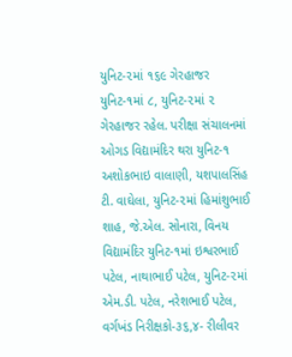યુનિટ-૨માં ૧૬૯ ગેરહાજર યુનિટ-૧માં ૮, યુનિટ-૨માં ૨ ગેરહાજર રહેલ. પરીક્ષા સંચાલનમાં ઓગડ વિદ્યામંદિર થરા યુનિટ-૧ અશોકભાઇ વાલાણી, યશપાલસિંહ ટી. વાઘેલા, યુનિટ-૨માં હિમાંશુભાઈ શાહ, જે.એલ. સોનારા, વિનય વિદ્યામંદિર યુનિટ-૧માં ઇશ્વરભાઈ પટેલ, નાથાભાઈ પટેલ, યુનિટ-૨માં એમ.ડી. પટેલ, નરેશભાઈ પટેલ, વર્ગખંડ નિરીક્ષકો-૩૬,૪- રીલીવર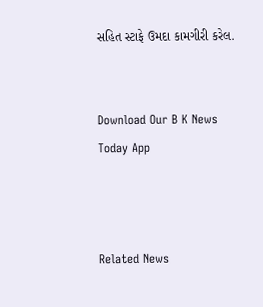સહિત સ્ટાફે ઉમદા કામગીરી કરેલ.


Download Our B K News Today App



Related News